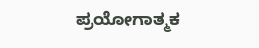ಪ್ರಯೋಗಾತ್ಮಕ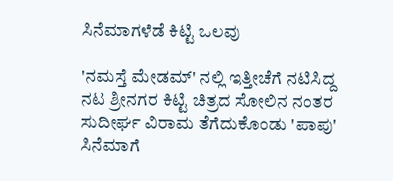ಸಿನೆಮಾಗಳೆಡೆ ಕಿಟ್ಟಿ ಒಲವು

'ನಮಸ್ತೆ ಮೇಡಮ್' ನಲ್ಲಿ ಇತ್ತೀಚೆಗೆ ನಟಿಸಿದ್ದ ನಟ ಶ್ರೀನಗರ ಕಿಟ್ಟಿ ಚಿತ್ರದ ಸೋಲಿನ ನಂತರ ಸುದೀರ್ಘ ವಿರಾಮ ತೆಗೆದುಕೊಂಡು 'ಪಾಪು' ಸಿನೆಮಾಗೆ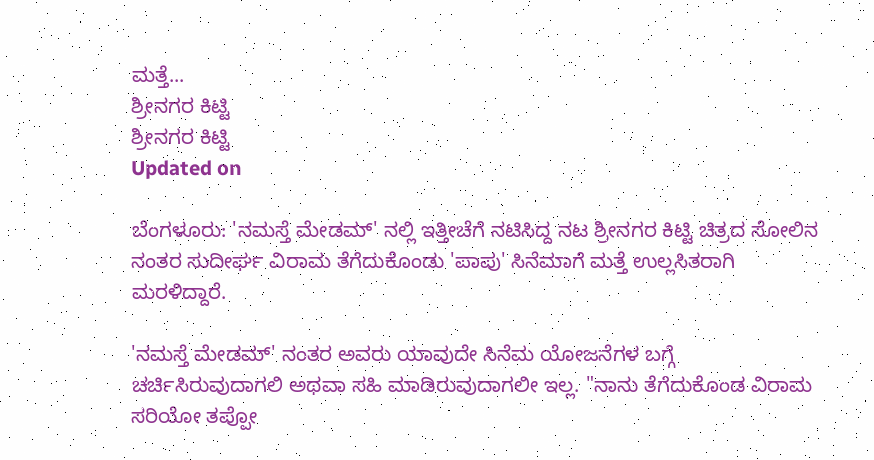ಮತ್ತೆ...
ಶ್ರೀನಗರ ಕಿಟ್ಟಿ
ಶ್ರೀನಗರ ಕಿಟ್ಟಿ
Updated on

ಬೆಂಗಳೂರು: 'ನಮಸ್ತೆ ಮೇಡಮ್' ನಲ್ಲಿ ಇತ್ತೀಚೆಗೆ ನಟಿಸಿದ್ದ ನಟ ಶ್ರೀನಗರ ಕಿಟ್ಟಿ ಚಿತ್ರದ ಸೋಲಿನ ನಂತರ ಸುದೀರ್ಘ ವಿರಾಮ ತೆಗೆದುಕೊಂಡು 'ಪಾಪು' ಸಿನೆಮಾಗೆ ಮತ್ತೆ ಉಲ್ಲಸಿತರಾಗಿ ಮರಳಿದ್ದಾರೆ.

'ನಮಸ್ತೆ ಮೇಡಮ್' ನಂತರ ಅವರು ಯಾವುದೇ ಸಿನೆಮ ಯೋಜನೆಗಳ ಬಗ್ಗೆ ಚರ್ಚಿಸಿರುವುದಾಗಲಿ ಅಥವಾ ಸಹಿ ಮಾಡಿರುವುದಾಗಲೀ ಇಲ್ಲ. "ನಾನು ತೆಗೆದುಕೊಂಡ ವಿರಾಮ ಸರಿಯೋ ತಪ್ಪೋ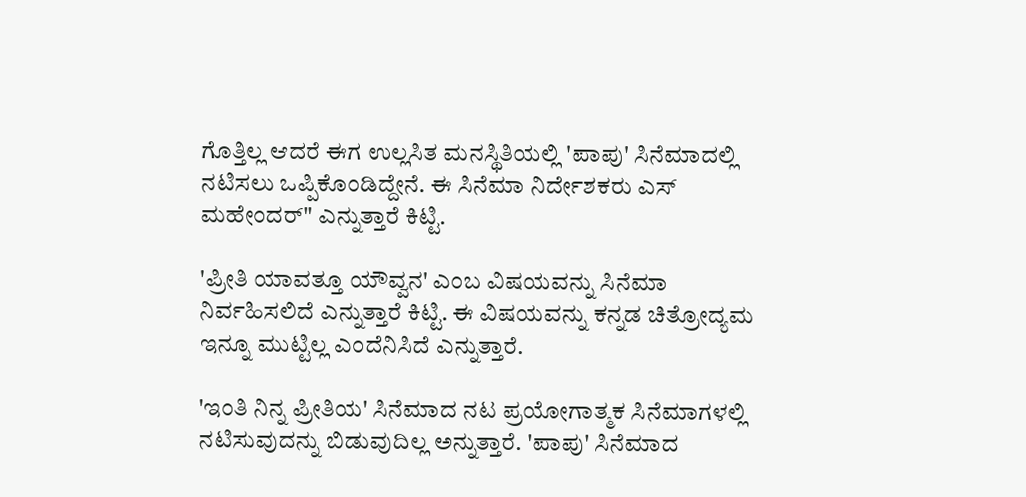ಗೊತ್ತಿಲ್ಲ ಆದರೆ ಈಗ ಉಲ್ಲಸಿತ ಮನಸ್ಥಿತಿಯಲ್ಲಿ 'ಪಾಪು' ಸಿನೆಮಾದಲ್ಲಿ ನಟಿಸಲು ಒಪ್ಪಿಕೊಂಡಿದ್ದೇನೆ. ಈ ಸಿನೆಮಾ ನಿರ್ದೇಶಕರು ಎಸ್ ಮಹೇಂದರ್" ಎನ್ನುತ್ತಾರೆ ಕಿಟ್ಟಿ.

'ಪ್ರೀತಿ ಯಾವತ್ತೂ ಯೌವ್ವನ' ಎಂಬ ವಿಷಯವನ್ನು ಸಿನೆಮಾ ನಿರ್ವಹಿಸಲಿದೆ ಎನ್ನುತ್ತಾರೆ ಕಿಟ್ಟಿ. ಈ ವಿಷಯವನ್ನು ಕನ್ನಡ ಚಿತ್ರೋದ್ಯಮ ಇನ್ನೂ ಮುಟ್ಟಿಲ್ಲ ಎಂದೆನಿಸಿದೆ ಎನ್ನುತ್ತಾರೆ.

'ಇಂತಿ ನಿನ್ನ ಪ್ರೀತಿಯ' ಸಿನೆಮಾದ ನಟ ಪ್ರಯೋಗಾತ್ಮಕ ಸಿನೆಮಾಗಳಲ್ಲಿ ನಟಿಸುವುದನ್ನು ಬಿಡುವುದಿಲ್ಲ ಅನ್ನುತ್ತಾರೆ. 'ಪಾಪು' ಸಿನೆಮಾದ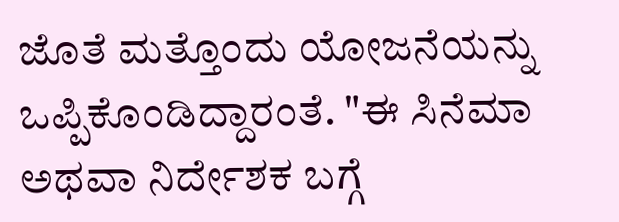ಜೊತೆ ಮತ್ತೊಂದು ಯೋಜನೆಯನ್ನು ಒಪ್ಪಿಕೊಂಡಿದ್ದಾರಂತೆ. "ಈ ಸಿನೆಮಾ ಅಥವಾ ನಿರ್ದೇಶಕ ಬಗ್ಗೆ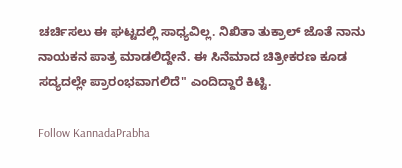ಚರ್ಚಿಸಲು ಈ ಘಟ್ಟದಲ್ಲಿ ಸಾಧ್ಯವಿಲ್ಲ. ನಿಖಿತಾ ತುಕ್ರಾಲ್ ಜೊತೆ ನಾನು ನಾಯಕನ ಪಾತ್ರ ಮಾಡಲಿದ್ದೇನೆ. ಈ ಸಿನೆಮಾದ ಚಿತ್ರೀಕರಣ ಕೂಡ ಸದ್ಯದಲ್ಲೇ ಪ್ರಾರಂಭವಾಗಲಿದೆ" ಎಂದಿದ್ದಾರೆ ಕಿಟ್ಟಿ.

Follow KannadaPrabha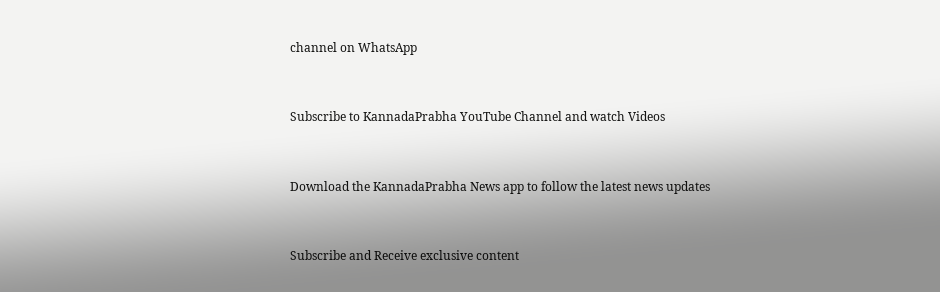channel on WhatsApp



Subscribe to KannadaPrabha YouTube Channel and watch Videos



Download the KannadaPrabha News app to follow the latest news updates



Subscribe and Receive exclusive content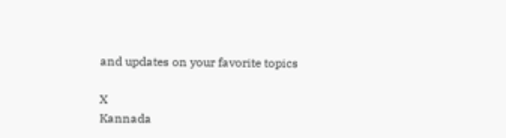and updates on your favorite topics

X
Kannada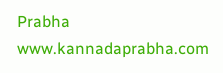Prabha
www.kannadaprabha.com